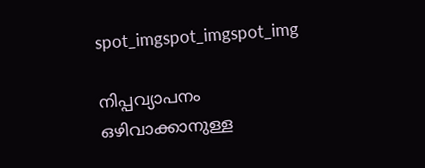spot_imgspot_imgspot_img

നിപ്പവ്യാപനം ഒഴിവാക്കാനുള്ള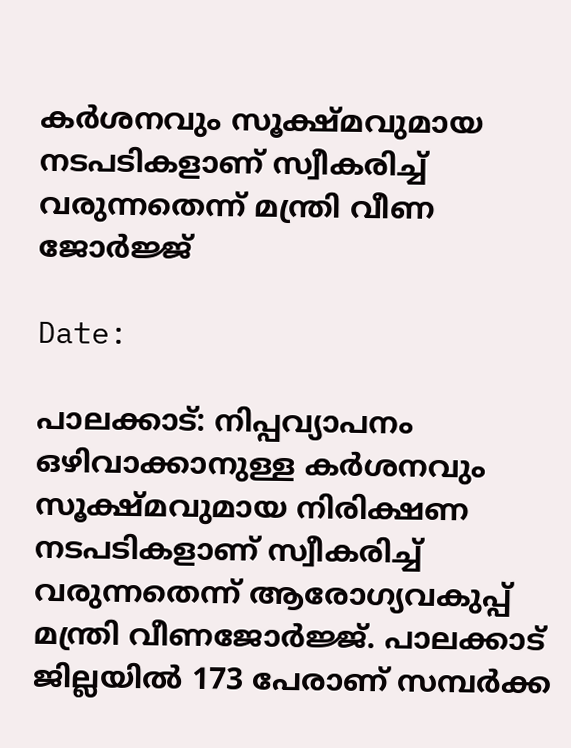കര്‍ശനവും സൂക്ഷ്മവുമായ നടപടികളാണ് സ്വീകരിച്ച് വരുന്നതെന്ന് മന്ത്രി വീണ ജോര്‍ജ്ജ്

Date:

പാലക്കാട്: നിപ്പവ്യാപനം ഒഴിവാക്കാനുള്ള കര്‍ശനവും സൂക്ഷ്മവുമായ നിരിക്ഷണ നടപടികളാണ് സ്വീകരിച്ച് വരുന്നതെന്ന് ആരോഗ്യവകുപ്പ് മന്ത്രി വീണജോര്‍ജ്ജ്. പാലക്കാട് ജില്ലയില്‍ 173 പേരാണ് സമ്പര്‍ക്ക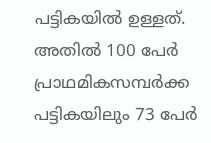പട്ടികയില്‍ ഉള്ളത്. അതില്‍ 100 പേര്‍ പ്രാഥമികസമ്പര്‍ക്ക പട്ടികയിലും 73 പേര്‍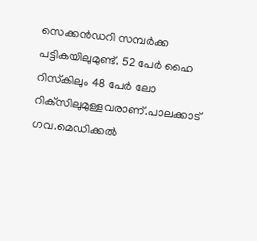സെക്കന്‍ഡറി സമ്പര്‍ക്ക പട്ടികയിലുമുണ്ട്. 52 പേര്‍ ഹൈ റിസ്‌കിലും 48 പേര്‍ ലോ റിക്‌സിലുമുള്ളവരാണ്.പാലക്കാട് ഗവ.മെഡിക്കല്‍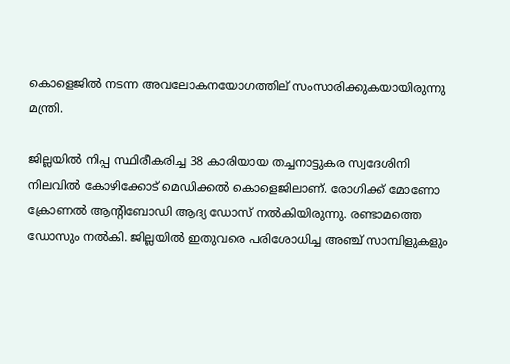കൊളെജില്‍ നടന്ന അവലോകനയോഗത്തില് സംസാരിക്കുകയായിരുന്നു മന്ത്രി.

ജില്ലയില്‍ നിപ്പ സ്ഥിരീകരിച്ച 38 കാരിയായ തച്ചനാട്ടുകര സ്വദേശിനി നിലവില്‍ കോഴിക്കോട് മെഡിക്കല്‍ കൊളെജിലാണ്. രോഗിക്ക് മോണോ ക്രോണല്‍ ആന്റിബോഡി ആദ്യ ഡോസ് നല്‍കിയിരുന്നു. രണ്ടാമത്തെ ഡോസും നല്‍കി. ജില്ലയില്‍ ഇതുവരെ പരിശോധിച്ച അഞ്ച് സാമ്പിളുകളും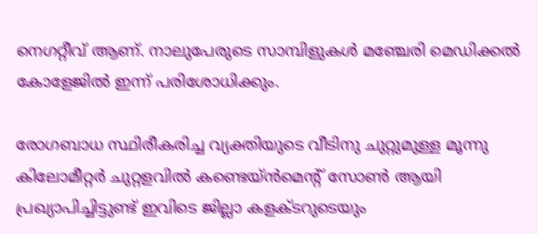നെഗറ്റീവ് ആണ്. നാലുപേരുടെ സാമ്പിളുകള്‍ മഞ്ചേരി മെഡിക്കല്‍ കോളേജില്‍ ഇന്ന് പരിശോധിക്കും.

രോഗബാധ സ്ഥിരീകരിച്ച വ്യക്തിയുടെ വീടിനു ചുറ്റുമുള്ള മൂന്നു കിലോമീറ്റര്‍ ചുറ്റളവില്‍ കണ്ടെയ്ന്‍മെന്റ് സോണ്‍ ആയി പ്രഖ്യാപിച്ചിട്ടുണ്ട് ഇവിടെ ജില്ലാ കളക്ടറുടെയും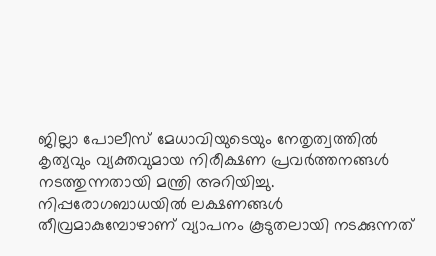ജില്ലാ പോലീസ് മേധാവിയുടെയും നേതൃത്വത്തില്‍ കൃത്യവും വ്യക്തവുമായ നിരീക്ഷണ പ്രവര്‍ത്തനങ്ങള്‍ നടത്തുന്നതായി മന്ത്രി അറിയിച്ചു. നിപ്പരോഗബാധയില്‍ ലക്ഷണങ്ങള്‍ തീവ്രമാകുമ്പോഴാണ് വ്യാപനം കൂടുതലായി നടക്കുന്നത്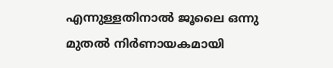എന്നുള്ളതിനാല്‍ ജൂലൈ ഒന്നു മുതല്‍ നിര്‍ണായകമായി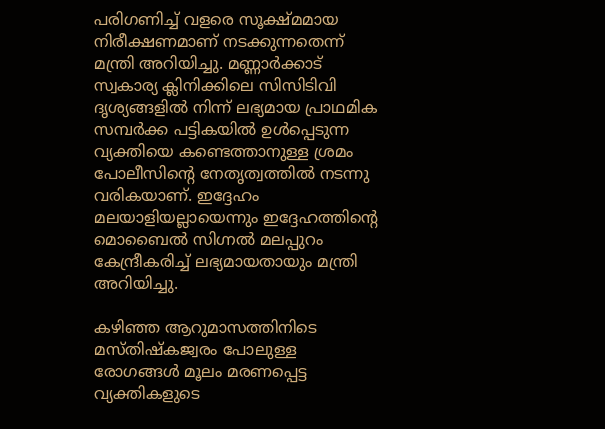പരിഗണിച്ച് വളരെ സൂക്ഷ്മമായ നിരീക്ഷണമാണ് നടക്കുന്നതെന്ന് മന്ത്രി അറിയിച്ചു. മണ്ണാര്‍ക്കാട് സ്വകാര്യ ക്ലിനിക്കിലെ സിസിടിവി ദൃശ്യങ്ങളില്‍ നിന്ന് ലഭ്യമായ പ്രാഥമിക സമ്പര്‍ക്ക പട്ടികയില്‍ ഉള്‍പ്പെടുന്ന വ്യക്തിയെ കണ്ടെത്താനുള്ള ശ്രമം പോലീസിന്റെ നേതൃത്വത്തില്‍ നടന്നു വരികയാണ്. ഇദ്ദേഹം മലയാളിയല്ലായെന്നും ഇദ്ദേഹത്തിന്റെ മൊബൈല്‍ സിഗ്നല്‍ മലപ്പുറം കേന്ദ്രീകരിച്ച് ലഭ്യമായതായും മന്ത്രി അറിയിച്ചു.

കഴിഞ്ഞ ആറുമാസത്തിനിടെ മസ്തിഷ്‌കജ്വരം പോലുള്ള രോഗങ്ങള്‍ മൂലം മരണപ്പെട്ട വ്യക്തികളുടെ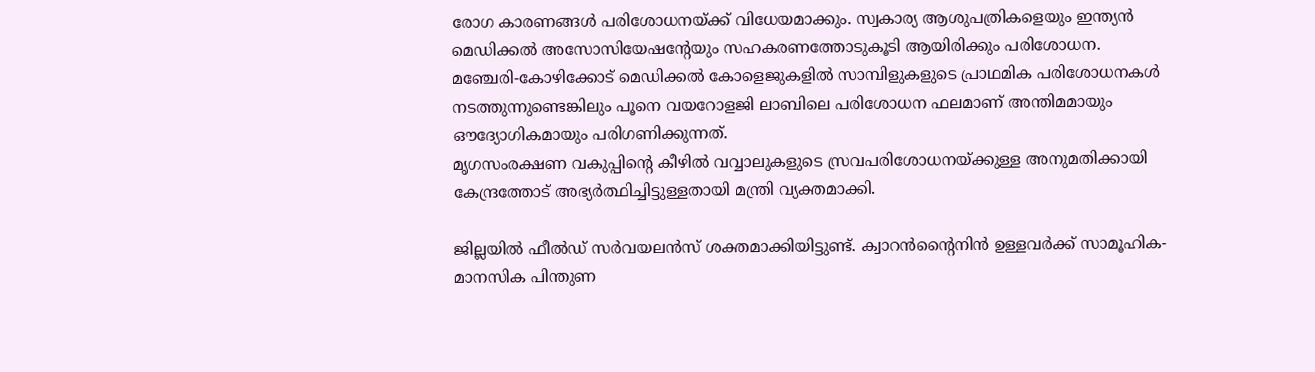രോഗ കാരണങ്ങള്‍ പരിശോധനയ്ക്ക് വിധേയമാക്കും. സ്വകാര്യ ആശുപത്രികളെയും ഇന്ത്യന്‍ മെഡിക്കല്‍ അസോസിയേഷന്റേയും സഹകരണത്തോടുകൂടി ആയിരിക്കും പരിശോധന. മഞ്ചേരി-കോഴിക്കോട് മെഡിക്കല്‍ കോളെജുകളില്‍ സാമ്പിളുകളുടെ പ്രാഥമിക പരിശോധനകള്‍ നടത്തുന്നുണ്ടെങ്കിലും പൂനെ വയറോളജി ലാബിലെ പരിശോധന ഫലമാണ് അന്തിമമായും ഔദ്യോഗികമായും പരിഗണിക്കുന്നത്.
മൃഗസംരക്ഷണ വകുപ്പിന്റെ കീഴില്‍ വവ്വാലുകളുടെ സ്രവപരിശോധനയ്ക്കുള്ള അനുമതിക്കായി കേന്ദ്രത്തോട് അഭ്യര്‍ത്ഥിച്ചിട്ടുള്ളതായി മന്ത്രി വ്യക്തമാക്കി.

ജില്ലയില്‍ ഫീല്‍ഡ് സര്‍വയലന്‍സ് ശക്തമാക്കിയിട്ടുണ്ട്. ക്വാറന്‍ന്റൈനിന്‍ ഉള്ളവര്‍ക്ക് സാമൂഹിക- മാനസിക പിന്തുണ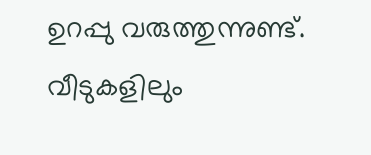ഉറപ്പു വരുത്തുന്നുണ്ട്. വീടുകളിലും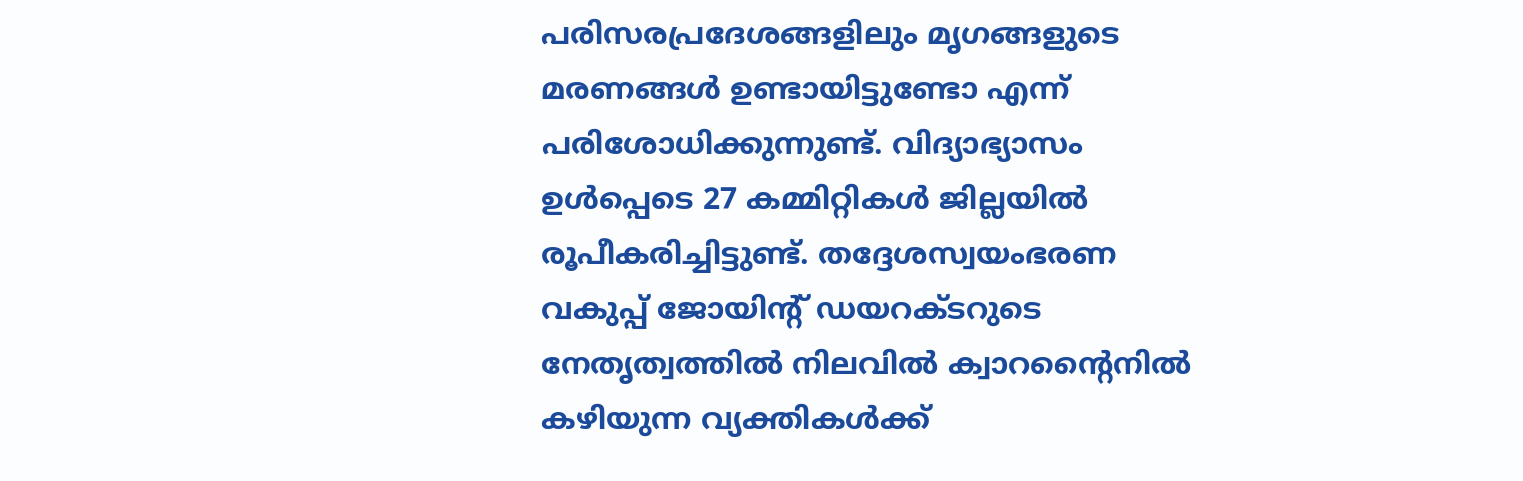പരിസരപ്രദേശങ്ങളിലും മൃഗങ്ങളുടെ മരണങ്ങള്‍ ഉണ്ടായിട്ടുണ്ടോ എന്ന് പരിശോധിക്കുന്നുണ്ട്. വിദ്യാഭ്യാസം ഉള്‍പ്പെടെ 27 കമ്മിറ്റികള്‍ ജില്ലയില്‍ രൂപീകരിച്ചിട്ടുണ്ട്. തദ്ദേശസ്വയംഭരണ വകുപ്പ് ജോയിന്റ് ഡയറക്ടറുടെ നേതൃത്വത്തില്‍ നിലവില്‍ ക്വാറന്റൈനില്‍ കഴിയുന്ന വ്യക്തികള്‍ക്ക്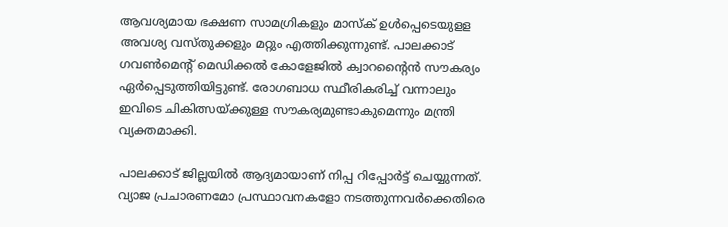ആവശ്യമായ ഭക്ഷണ സാമഗ്രികളും മാസ്‌ക് ഉള്‍പ്പെടെയുളള അവശ്യ വസ്തുക്കളും മറ്റും എത്തിക്കുന്നുണ്ട്. പാലക്കാട് ഗവണ്‍മെന്റ് മെഡിക്കല്‍ കോളേജില്‍ ക്വാറന്റൈന്‍ സൗകര്യം ഏര്‍പ്പെടുത്തിയിട്ടുണ്ട്. രോഗബാധ സ്ഥീരികരിച്ച് വന്നാലും ഇവിടെ ചികിത്സയ്ക്കുള്ള സൗകര്യമുണ്ടാകുമെന്നും മന്ത്രി വ്യക്തമാക്കി.

പാലക്കാട് ജില്ലയില്‍ ആദ്യമായാണ് നിപ്പ റിപ്പോര്‍ട്ട് ചെയ്യുന്നത്. വ്യാജ പ്രചാരണമോ പ്രസ്ഥാവനകളോ നടത്തുന്നവര്‍ക്കെതിരെ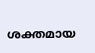ശക്തമായ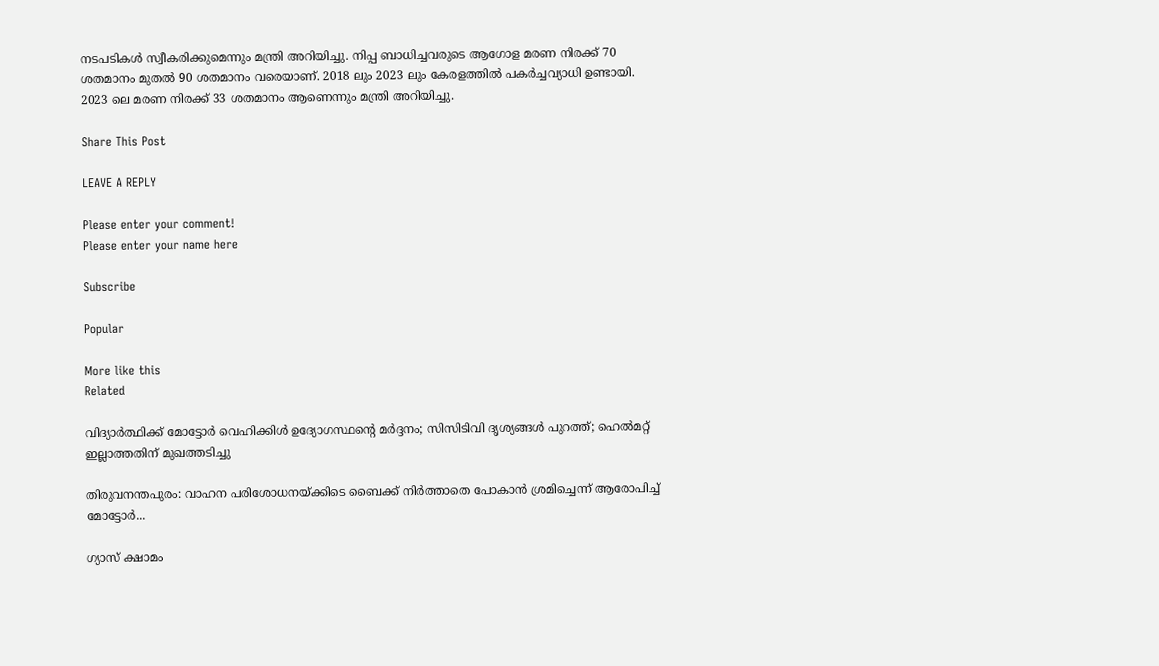നടപടികള്‍ സ്വീകരിക്കുമെന്നും മന്ത്രി അറിയിച്ചു. നിപ്പ ബാധിച്ചവരുടെ ആഗോള മരണ നിരക്ക് 70 ശതമാനം മുതല്‍ 90 ശതമാനം വരെയാണ്. 2018 ലും 2023 ലും കേരളത്തില്‍ പകര്‍ച്ചവ്യാധി ഉണ്ടായി. 2023 ലെ മരണ നിരക്ക് 33 ശതമാനം ആണെന്നും മന്ത്രി അറിയിച്ചു.

Share This Post

LEAVE A REPLY

Please enter your comment!
Please enter your name here

Subscribe

Popular

More like this
Related

വിദ്യാര്‍ത്ഥിക്ക് മോട്ടോര്‍ വെഹിക്കിള്‍ ഉദ്യോഗസ്ഥന്റെ മര്‍ദ്ദനം; സിസിടിവി ദൃശ്യങ്ങള്‍ പുറത്ത്; ഹെല്‍മറ്റ് ഇല്ലാത്തതിന് മുഖത്തടിച്ചു

തിരുവനന്തപുരം: വാഹന പരിശോധനയ്ക്കിടെ ബൈക്ക് നിര്‍ത്താതെ പോകാന്‍ ശ്രമിച്ചെന്ന് ആരോപിച്ച് മോട്ടോര്‍...

ഗ്യാസ് ക്ഷാമം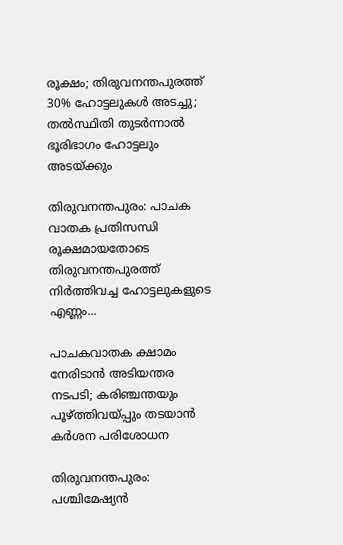രൂക്ഷം; തിരുവനന്തപുരത്ത് 30% ഹോട്ടലുകള്‍ അടച്ചു; തല്‍സ്ഥിതി തുടര്‍ന്നാല്‍ ഭൂരിഭാഗം ഹോട്ടലും അടയ്ക്കും

തിരുവനന്തപുരം: പാചക വാതക പ്രതിസന്ധി രൂക്ഷമായതോടെ തിരുവനന്തപുരത്ത് നിര്‍ത്തിവച്ച ഹോട്ടലുകളുടെ എണ്ണം...

പാചകവാതക ക്ഷാമം നേരിടാന്‍ അടിയന്തര നടപടി; കരിഞ്ചന്തയും പൂഴ്ത്തിവയ്പ്പും തടയാന്‍ കര്‍ശന പരിശോധന

തിരുവനന്തപുരം: പശ്ചിമേഷ്യന്‍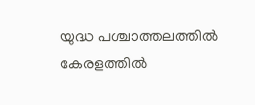യുദ്ധ പശ്ചാത്തലത്തില്‍ കേരളത്തില്‍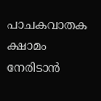പാചകവാതക ക്ഷാമം നേരിടാന്‍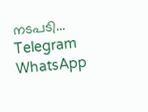നടപടി...
Telegram
WhatsApp